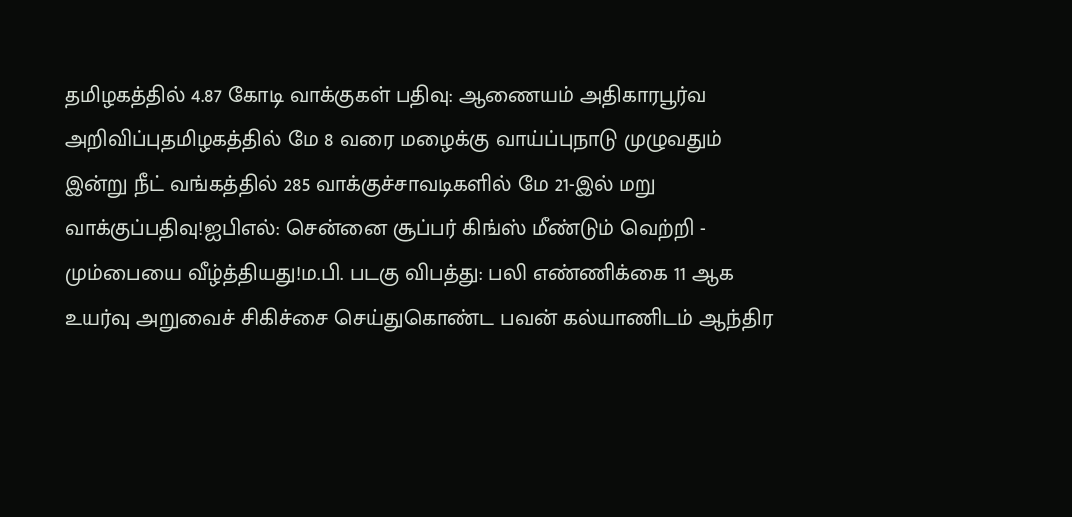தமிழகத்தில் 4.87 கோடி வாக்குகள் பதிவு: ஆணையம் அதிகாரபூர்வ அறிவிப்புதமிழகத்தில் மே 8 வரை மழைக்கு வாய்ப்புநாடு முழுவதும் இன்று நீட் வங்கத்தில் 285 வாக்குச்சாவடிகளில் மே 21-இல் மறு வாக்குப்பதிவு!ஐபிஎல்: சென்னை சூப்பர் கிங்ஸ் மீண்டும் வெற்றி - மும்பையை வீழ்த்தியது!ம.பி. படகு விபத்து: பலி எண்ணிக்கை 11 ஆக உயர்வு அறுவைச் சிகிச்சை செய்துகொண்ட பவன் கல்யாணிடம் ஆந்திர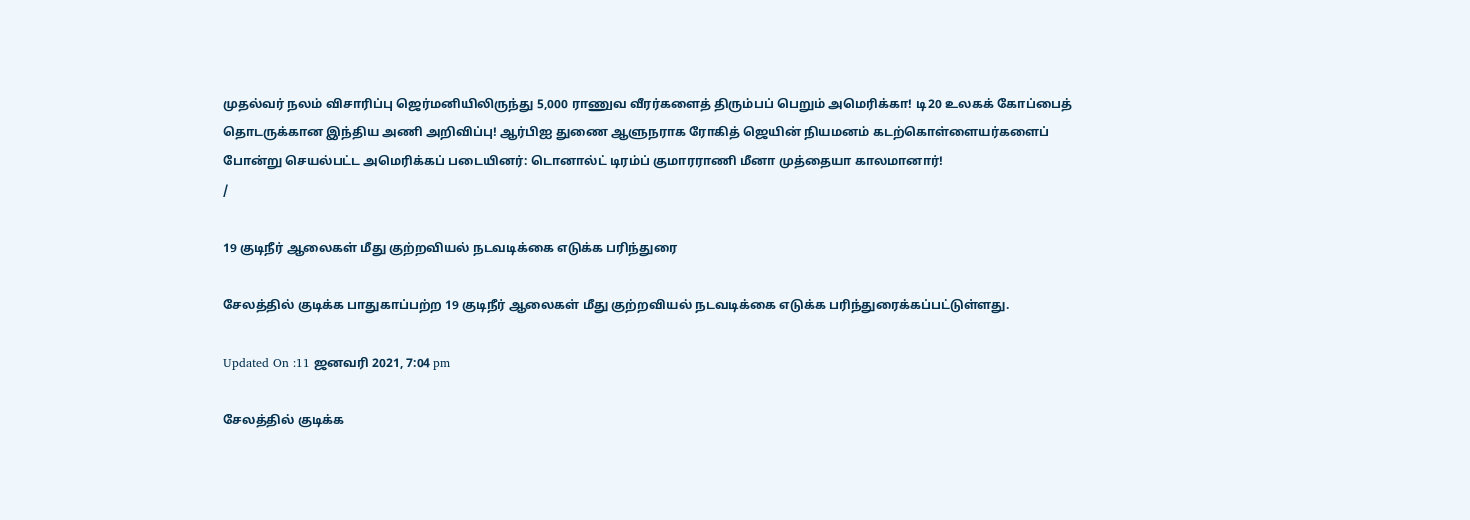முதல்வர் நலம் விசாரிப்பு ஜெர்மனியிலிருந்து 5,000 ராணுவ வீரர்களைத் திரும்பப் பெறும் அமெரிக்கா! டி20 உலகக் கோப்பைத் தொடருக்கான இந்திய அணி அறிவிப்பு! ஆர்பிஐ துணை ஆளுநராக ரோகித் ஜெயின் நியமனம் கடற்கொள்ளையர்களைப் போன்று செயல்பட்ட அமெரிக்கப் படையினர்: டொனால்ட் டிரம்ப் குமாரராணி மீனா முத்தையா காலமானார்!
/

19 குடிநீர் ஆலைகள் மீது குற்றவியல் நடவடிக்கை எடுக்க பரிந்துரை

சேலத்தில் குடிக்க பாதுகாப்பற்ற 19 குடிநீர் ஆலைகள் மீது குற்றவியல் நடவடிக்கை எடுக்க பரிந்துரைக்கப்பட்டுள்ளது.

Updated On :11 ஜனவரி 2021, 7:04 pm

சேலத்தில் குடிக்க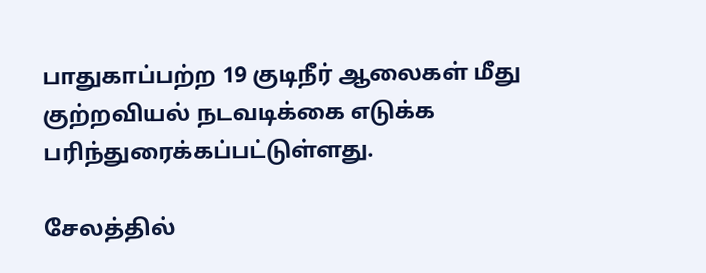பாதுகாப்பற்ற 19 குடிநீர் ஆலைகள் மீது குற்றவியல் நடவடிக்கை எடுக்க பரிந்துரைக்கப்பட்டுள்ளது.

சேலத்தில்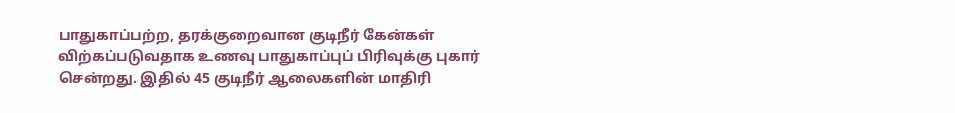பாதுகாப்பற்ற, தரக்குறைவான குடிநீர் கேன்கள் விற்கப்படுவதாக உணவு பாதுகாப்புப் பிரிவுக்கு புகார் சென்றது. இதில் 45 குடிநீர் ஆலைகளின் மாதிரி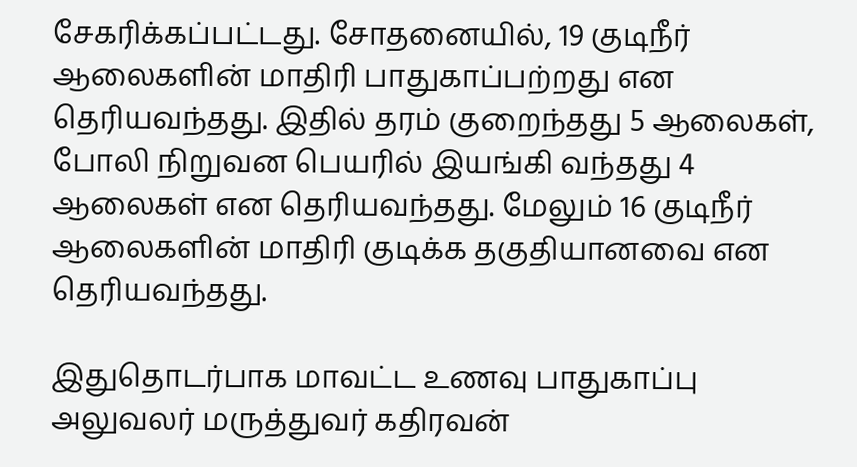சேகரிக்கப்பட்டது. சோதனையில், 19 குடிநீர் ஆலைகளின் மாதிரி பாதுகாப்பற்றது என தெரியவந்தது. இதில் தரம் குறைந்தது 5 ஆலைகள், போலி நிறுவன பெயரில் இயங்கி வந்தது 4 ஆலைகள் என தெரியவந்தது. மேலும் 16 குடிநீர் ஆலைகளின் மாதிரி குடிக்க தகுதியானவை என தெரியவந்தது.

இதுதொடர்பாக மாவட்ட உணவு பாதுகாப்பு அலுவலர் மருத்துவர் கதிரவன்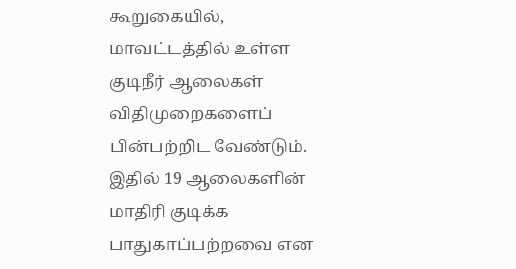கூறுகையில், மாவட்டத்தில் உள்ள குடிநீர் ஆலைகள் விதிமுறைகளைப் பின்பற்றிட வேண்டும். இதில் 19 ஆலைகளின் மாதிரி குடிக்க பாதுகாப்பற்றவை என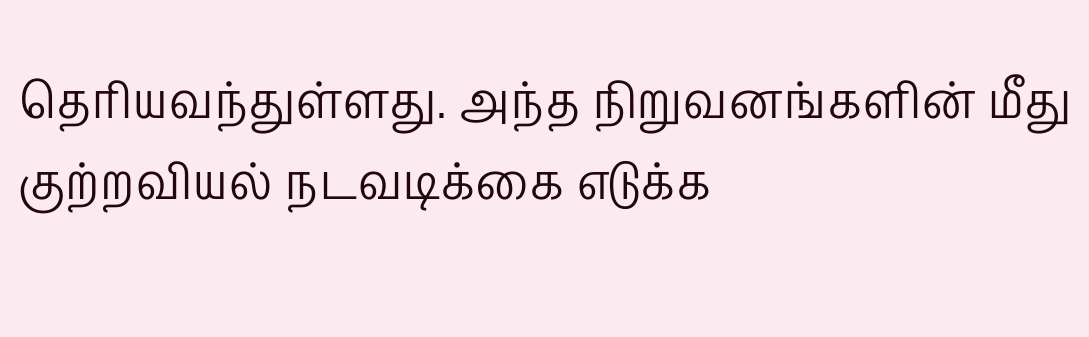தெரியவந்துள்ளது. அந்த நிறுவனங்களின் மீது குற்றவியல் நடவடிக்கை எடுக்க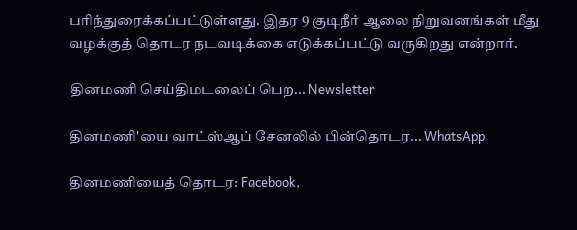பரிந்துரைக்கப்பட்டுள்ளது. இதர 9 குடிநீர் ஆலை நிறுவனங்கள் மீது வழக்குத் தொடர நடவடிக்கை எடுக்கப்பட்டு வருகிறது என்றார்.

தினமணி செய்திமடலைப் பெற... Newsletter

தினமணி'யை வாட்ஸ்ஆப் சேனலில் பின்தொடர... WhatsApp

தினமணியைத் தொடர: Facebook,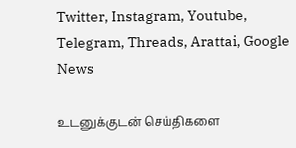Twitter, Instagram, Youtube, Telegram, Threads, Arattai, Google News

உடனுக்குடன் செய்திகளை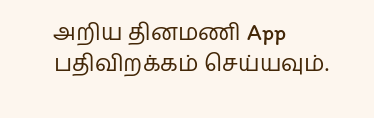அறிய தினமணி App பதிவிறக்கம் செய்யவும்.